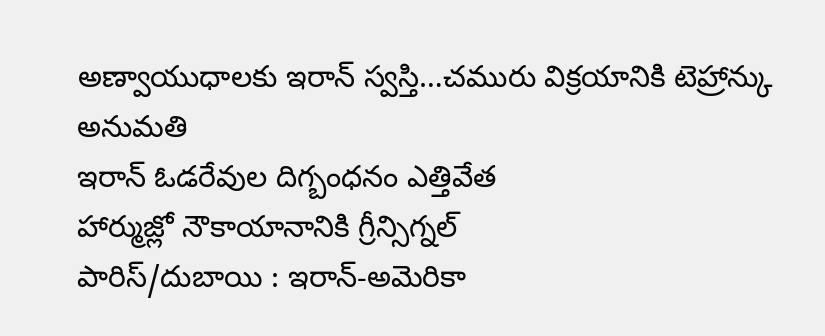అణ్వాయుధాలకు ఇరాన్ స్వస్తి…చమురు విక్రయానికి టెహ్రాన్కు అనుమతి
ఇరాన్ ఓడరేవుల దిగ్బంధనం ఎత్తివేత
హార్ముజ్లో నౌకాయానానికి గ్రీన్సిగ్నల్
పారిస్/దుబాయి : ఇరాన్-అమెరికా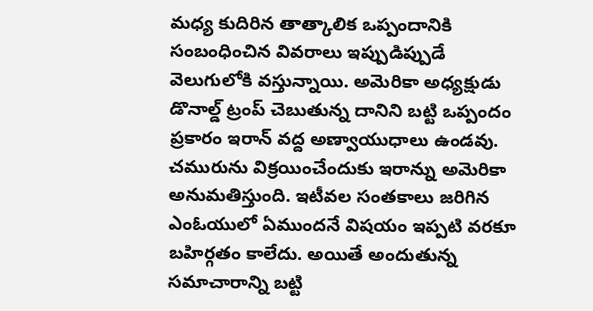మధ్య కుదిరిన తాత్కాలిక ఒప్పందానికి సంబంధించిన వివరాలు ఇప్పుడిప్పుడే వెలుగులోకి వస్తున్నాయి. అమెరికా అధ్యక్షుడు డొనాల్డ్ ట్రంప్ చెబుతున్న దానిని బట్టి ఒప్పందం ప్రకారం ఇరాన్ వద్ద అణ్వాయుధాలు ఉండవు. చమురును విక్రయించేందుకు ఇరాన్ను అమెరికా అనుమతిస్తుంది. ఇటీవల సంతకాలు జరిగిన ఎంఓయులో ఏముందనే విషయం ఇప్పటి వరకూ బహిర్గతం కాలేదు. అయితే అందుతున్న సమాచారాన్ని బట్టి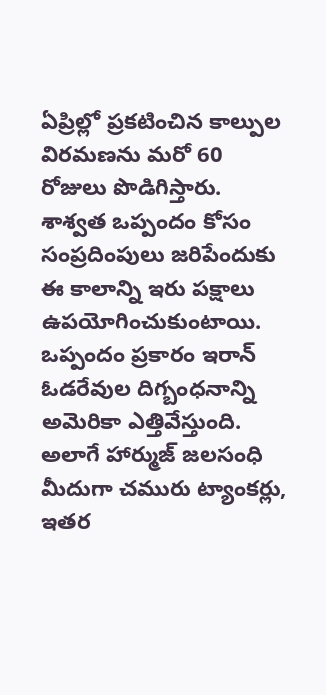ఏప్రిల్లో ప్రకటించిన కాల్పుల విరమణను మరో 60 రోజులు పొడిగిస్తారు. శాశ్వత ఒప్పందం కోసం సంప్రదింపులు జరిపేందుకు ఈ కాలాన్ని ఇరు పక్షాలు ఉపయోగించుకుంటాయి. ఒప్పందం ప్రకారం ఇరాన్ ఓడరేవుల దిగ్బంధనాన్ని అమెరికా ఎత్తివేస్తుంది. అలాగే హార్ముజ్ జలసంధి మీదుగా చమురు ట్యాంకర్లు, ఇతర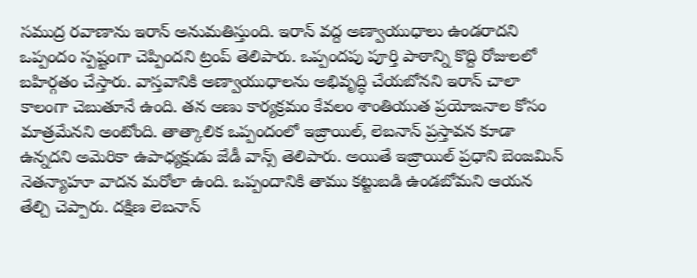సముద్ర రవాణాను ఇరాన్ అనుమతిస్తుంది. ఇరాన్ వద్ద అణ్వాయుధాలు ఉండరాదని ఒప్పందం స్పష్టంగా చెప్పిందని ట్రంప్ తెలిపారు. ఒప్పందపు పూర్తి పాఠాన్ని కొద్ది రోజులలో బహిర్గతం చేస్తారు. వాస్తవానికి అణ్వాయుధాలను అభివృద్ధి చేయబోనని ఇరాన్ చాలా కాలంగా చెబుతూనే ఉంది. తన అణు కార్యక్రమం కేవలం శాంతియుత ప్రయోజనాల కోసం మాత్రమేనని అంటోంది. తాత్కాలిక ఒప్పందంలో ఇజ్రాయిల్, లెబనాన్ ప్రస్తావన కూడా ఉన్నదని అమెరికా ఉపాధ్యక్షుడు జేడీ వాన్స్ తెలిపారు. అయితే ఇజ్రాయిల్ ప్రధాని బెంజమిన్ నెతన్యాహూ వాదన మరోలా ఉంది. ఒప్పందానికి తాము కట్టుబడి ఉండబోమని ఆయన తేల్చి చెప్పారు. దక్షిణ లెబనాన్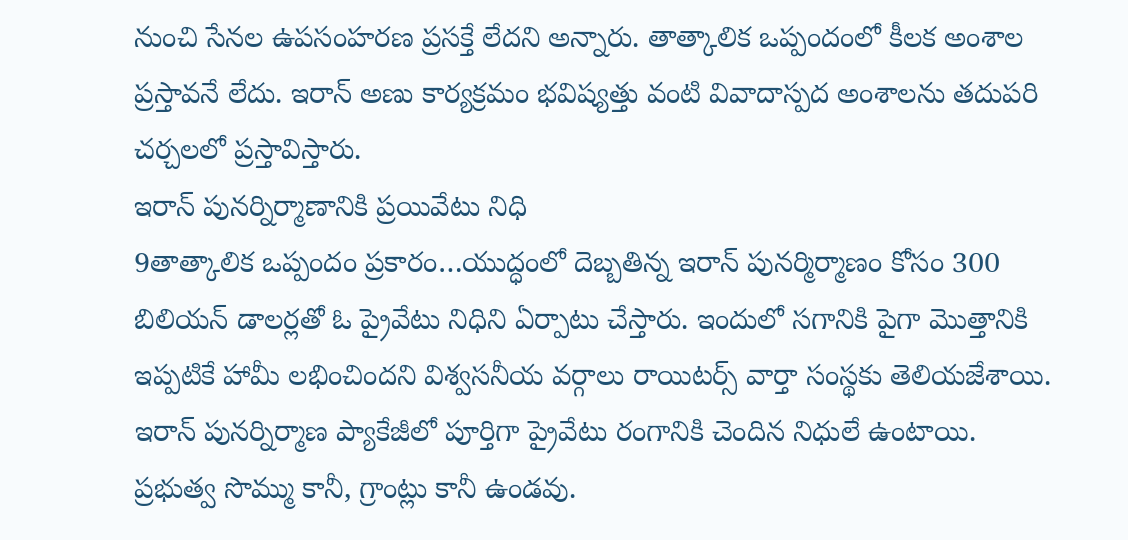నుంచి సేనల ఉపసంహరణ ప్రసక్తే లేదని అన్నారు. తాత్కాలిక ఒప్పందంలో కీలక అంశాల ప్రస్తావనే లేదు. ఇరాన్ అణు కార్యక్రమం భవిష్యత్తు వంటి వివాదాస్పద అంశాలను తదుపరి చర్చలలో ప్రస్తావిస్తారు.
ఇరాన్ పునర్నిర్మాణానికి ప్రయివేటు నిధి
9తాత్కాలిక ఒప్పందం ప్రకారం…యుద్ధంలో దెబ్బతిన్న ఇరాన్ పునర్మిర్మాణం కోసం 300 బిలియన్ డాలర్లతో ఓ ప్రైవేటు నిధిని ఏర్పాటు చేస్తారు. ఇందులో సగానికి పైగా మొత్తానికి ఇప్పటికే హామీ లభించిందని విశ్వసనీయ వర్గాలు రాయిటర్స్ వార్తా సంస్థకు తెలియజేశాయి. ఇరాన్ పునర్నిర్మాణ ప్యాకేజీలో పూర్తిగా ప్రైవేటు రంగానికి చెందిన నిధులే ఉంటాయి. ప్రభుత్వ సొమ్ము కానీ, గ్రాంట్లు కానీ ఉండవు.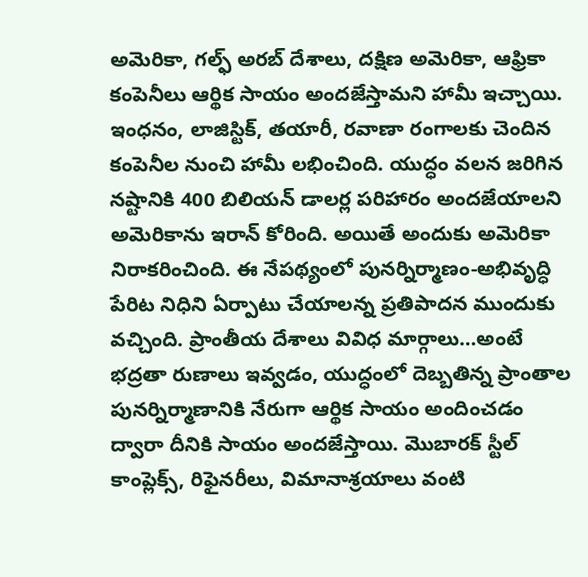అమెరికా, గల్ఫ్ అరబ్ దేశాలు, దక్షిణ అమెరికా, ఆఫ్రికా కంపెనీలు ఆర్థిక సాయం అందజేస్తామని హామీ ఇచ్చాయి. ఇంధనం, లాజిస్టిక్, తయారీ, రవాణా రంగాలకు చెందిన కంపెనీల నుంచి హామీ లభించింది. యుద్ధం వలన జరిగిన నష్టానికి 400 బిలియన్ డాలర్ల పరిహారం అందజేయాలని అమెరికాను ఇరాన్ కోరింది. అయితే అందుకు అమెరికా నిరాకరించింది. ఈ నేపథ్యంలో పునర్నిర్మాణం-అభివృద్ధి పేరిట నిధిని ఏర్పాటు చేయాలన్న ప్రతిపాదన ముందుకు వచ్చింది. ప్రాంతీయ దేశాలు వివిధ మార్గాలు…అంటే భద్రతా రుణాలు ఇవ్వడం, యుద్ధంలో దెబ్బతిన్న ప్రాంతాల పునర్నిర్మాణానికి నేరుగా ఆర్థిక సాయం అందించడం ద్వారా దీనికి సాయం అందజేస్తాయి. మొబారక్ స్టీల్ కాంప్లెక్స్, రిఫైనరీలు, విమానాశ్రయాలు వంటి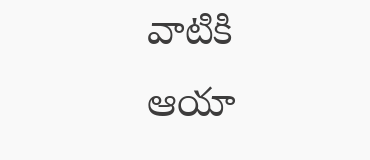వాటికి ఆయా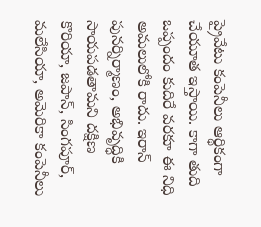ప్రైవేటు కంపెనీలు ఆర్థికంగా చేయూత ఇస్తాయి. కాగా తుది ఒప్పందం కుదిరే వరకూ ఈ నిధి అమలులోకి రాదు. ఇరాన్ పునర్నిర్మాణం, అభివృద్ధికి సాయపడతామని దక్షిణ కొరియా, జపాన్, సింగపూర్, మలేసియా, అమెరికా కంపెనీలు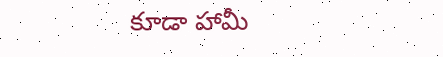కూడా హామీ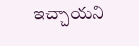ఇచ్చాయని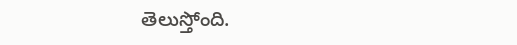తెలుస్తోంది.